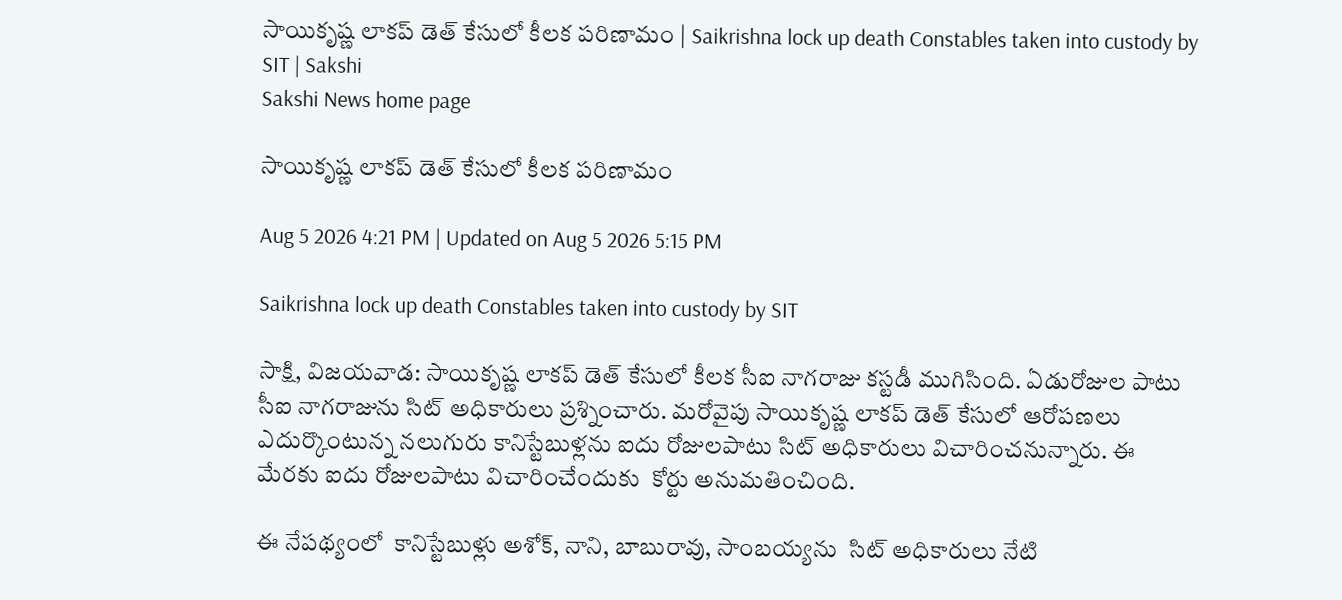సాయికృష్ణ లాకప్ డెత్ కేసులో కీలక పరిణామం | Saikrishna lock up death Constables taken into custody by SIT | Sakshi
Sakshi News home page

సాయికృష్ణ లాకప్ డెత్ కేసులో కీలక పరిణామం

Aug 5 2026 4:21 PM | Updated on Aug 5 2026 5:15 PM

Saikrishna lock up death Constables taken into custody by SIT

సాక్షి, విజయవాడ: సాయికృష్ణ లాకప్ డెత్ కేసులో కీలక సీఐ నాగరాజు కస్టడీ ముగిసింది. ఏడురోజుల పాటు సీఐ నాగరాజును సిట్‌ అధికారులు ప్రశ్నించారు. మరోవైపు సాయికృష్ణ లాకప్ డెత్ కేసులో ఆరోపణలు ఎదుర్కొంటున్న నలుగురు కానిస్టేబుళ్లను ఐదు రోజులపాటు సిట్ అధికారులు విచారించనున్నారు. ఈ మేరకు ఐదు రోజులపాటు విచారించేందుకు  కోర్టు అనుమతించింది.

ఈ నేపథ్యంలో  కానిస్టేబుళ్లు అశోక్, నాని, బాబురావు, సాంబయ్యను  సిట్ అధికారులు నేటి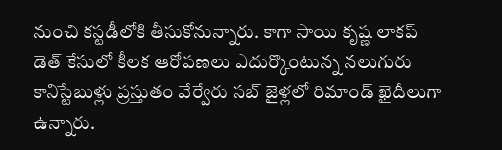నుంచి కస్టడీలోకి తీసుకోనున్నారు. కాగా సాయి కృష్ణ లాకప్ డెత్ కేసులో కీలక ఆరోపణలు ఎదుర్కొంటున్న నలుగురు కానిస్టేబుళ్లు ప్రస్తుతం వేర్వేరు సబ్ జైళ్లలో రిమాండ్ ఖైదీలుగా ఉన్నారు.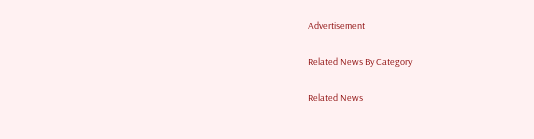Advertisement

Related News By Category

Related News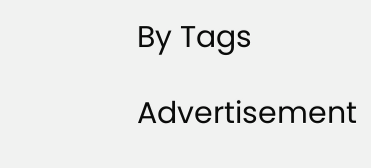By Tags

Advertisement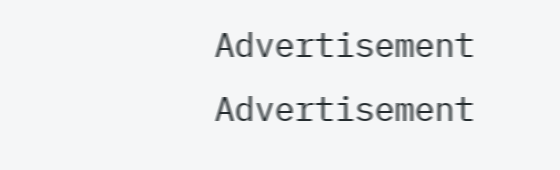Advertisement
Advertisement